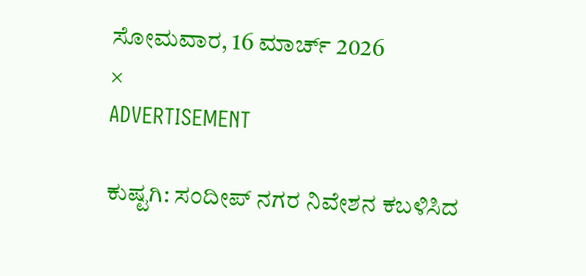ಸೋಮವಾರ, 16 ಮಾರ್ಚ್ 2026
×
ADVERTISEMENT

ಕುಷ್ಟಗಿ: ಸಂದೀಪ್‌ ನಗರ ನಿವೇಶನ ಕಬಳಿಸಿದ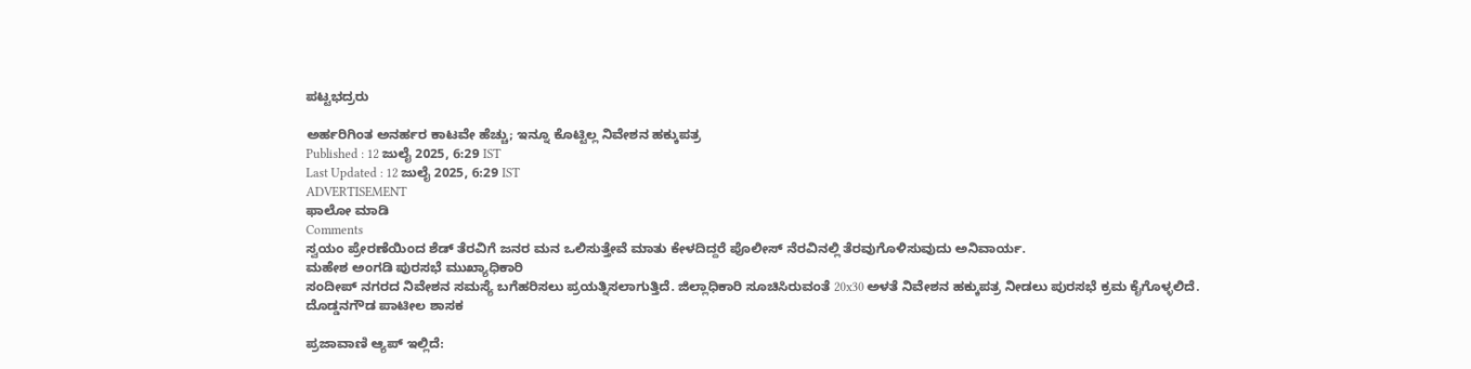ಪಟ್ಟಭದ್ರರು

ಅರ್ಹರಿಗಿಂತ ಅನರ್ಹರ ಕಾಟವೇ ಹೆಚ್ಚು; ಇನ್ನೂ ಕೊಟ್ಟಿಲ್ಲ ನಿವೇಶನ ಹಕ್ಕುಪತ್ರ
Published : 12 ಜುಲೈ 2025, 6:29 IST
Last Updated : 12 ಜುಲೈ 2025, 6:29 IST
ADVERTISEMENT
ಫಾಲೋ ಮಾಡಿ
Comments
ಸ್ವಯಂ ಪ್ರೇರಣೆಯಿಂದ ಶೆಡ್‌ ತೆರವಿಗೆ ಜನರ ಮನ ಒಲಿಸುತ್ತೇವೆ ಮಾತು ಕೇಳದಿದ್ದರೆ ಪೊಲೀಸ್‌ ನೆರವಿನಲ್ಲಿ ತೆರವುಗೊಳಿಸುವುದು ಅನಿವಾರ್ಯ.
ಮಹೇಶ ಅಂಗಡಿ ಪುರಸಭೆ ಮುಖ್ಯಾಧಿಕಾರಿ
ಸಂದೀಪ್ ನಗರದ ನಿವೇಶನ ಸಮಸ್ಯೆ ಬಗೆಹರಿಸಲು ಪ್ರಯತ್ನಿಸಲಾಗುತ್ತಿದೆ. ಜಿಲ್ಲಾಧಿಕಾರಿ ಸೂಚಿಸಿರುವಂತೆ 20x30 ಅಳತೆ ನಿವೇಶನ ಹಕ್ಕುಪತ್ರ ನೀಡಲು ಪುರಸಭೆ ಕ್ರಮ ಕೈಗೊಳ್ಳಲಿದೆ.
ದೊಡ್ಡನಗೌಡ ಪಾಟೀಲ ಶಾಸಕ

ಪ್ರಜಾವಾಣಿ ಆ್ಯಪ್ ಇಲ್ಲಿದೆ: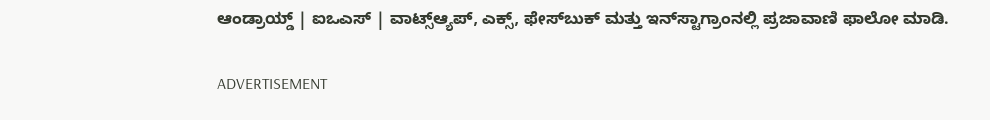ಆಂಡ್ರಾಯ್ಡ್ | ಐಒಎಸ್ | ವಾಟ್ಸ್ಆ್ಯಪ್, ಎಕ್ಸ್, ಫೇಸ್‌ಬುಕ್ ಮತ್ತು ಇನ್‌ಸ್ಟಾಗ್ರಾಂನಲ್ಲಿ ಪ್ರಜಾವಾಣಿ ಫಾಲೋ ಮಾಡಿ.

ADVERTISEMENT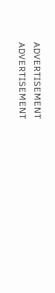ADVERTISEMENT
ADVERTISEMENT